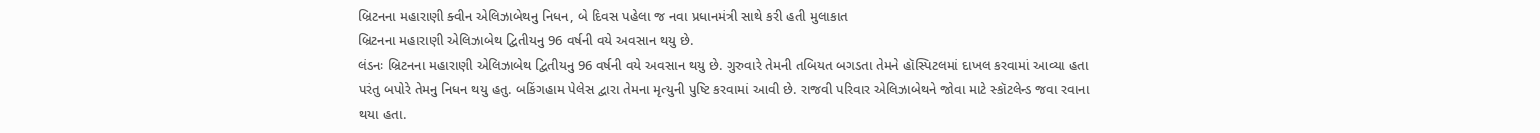બ્રિટનના મહારાણી ક્વીન એલિઝાબેથનુ નિધન, બે દિવસ પહેલા જ નવા પ્રધાનમંત્રી સાથે કરી હતી મુલાકાત
બ્રિટનના મહારાણી એલિઝાબેથ દ્વિતીયનુ 96 વર્ષની વયે અવસાન થયુ છે.
લંડનઃ બ્રિટનના મહારાણી એલિઝાબેથ દ્વિતીયનુ 96 વર્ષની વયે અવસાન થયુ છે. ગુરુવારે તેમની તબિયત બગડતા તેમને હૉસ્પિટલમાં દાખલ કરવામાં આવ્યા હતા પરંતુ બપોરે તેમનુ નિધન થયુ હતુ. બકિંગહામ પેલેસ દ્વારા તેમના મૃત્યુની પુષ્ટિ કરવામાં આવી છે. રાજવી પરિવાર એલિઝાબેથને જોવા માટે સ્કૉટલેન્ડ જવા રવાના થયા હતા.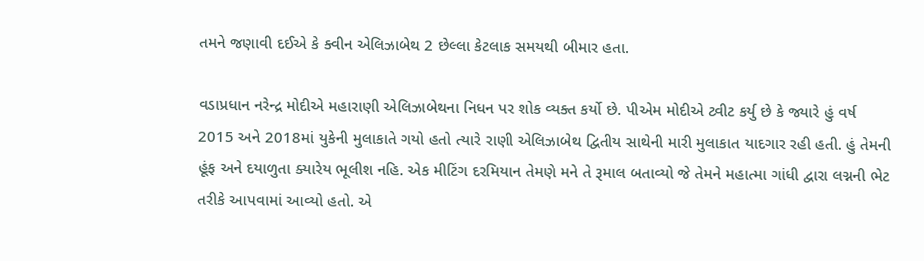તમને જણાવી દઈએ કે ક્વીન એલિઝાબેથ 2 છેલ્લા કેટલાક સમયથી બીમાર હતા.

વડાપ્રધાન નરેન્દ્ર મોદીએ મહારાણી એલિઝાબેથના નિધન પર શોક વ્યક્ત કર્યો છે. પીએમ મોદીએ ટ્વીટ કર્યુ છે કે જ્યારે હું વર્ષ 2015 અને 2018માં યુકેની મુલાકાતે ગયો હતો ત્યારે રાણી એલિઝાબેથ દ્વિતીય સાથેની મારી મુલાકાત યાદગાર રહી હતી. હું તેમની હૂંફ અને દયાળુતા ક્યારેય ભૂલીશ નહિ. એક મીટિંગ દરમિયાન તેમણે મને તે રૂમાલ બતાવ્યો જે તેમને મહાત્મા ગાંધી દ્વારા લગ્નની ભેટ તરીકે આપવામાં આવ્યો હતો. એ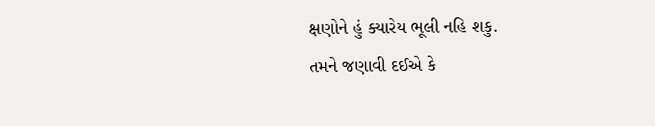ક્ષણોને હું ક્યારેય ભૂલી નહિ શકુ.
તમને જણાવી દઈએ કે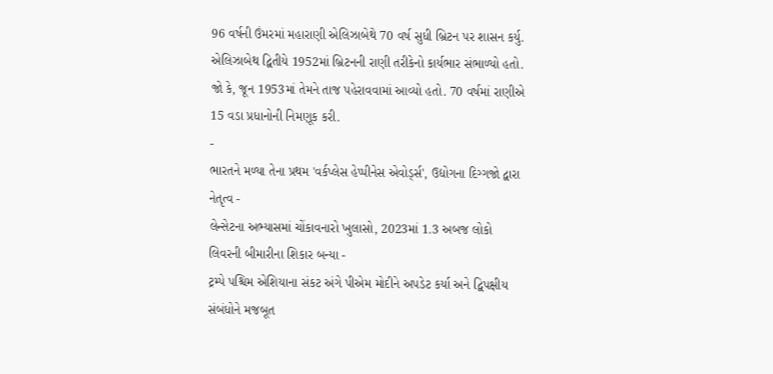96 વર્ષની ઉંમરમાં મહારાણી એલિઝાબેથે 70 વર્ષ સુધી બ્રિટન પર શાસન કર્યુ. એલિઝાબેથ દ્વિતીયે 1952માં બ્રિટનની રાણી તરીકેનો કાર્યભાર સંભાળ્યો હતો. જો કે, જૂન 1953માં તેમને તાજ પહેરાવવામાં આવ્યો હતો. 70 વર્ષમાં રાણીએ 15 વડા પ્રધાનોની નિમણૂક કરી.
-
ભારતને મળ્યા તેના પ્રથમ 'વર્કપ્લેસ હેપ્પીનેસ એવોર્ડ્સ', ઉદ્યોગના દિગ્ગજો દ્વારા નેતૃત્વ -
લેન્સેટના અભ્યાસમાં ચોંકાવનારો ખુલાસો, 2023માં 1.3 અબજ લોકો લિવરની બીમારીના શિકાર બન્યા -
ટ્રમ્પે પશ્ચિમ એશિયાના સંકટ અંગે પીએમ મોદીને અપડેટ કર્યા અને દ્વિપક્ષીય સંબંધોને મજબૂત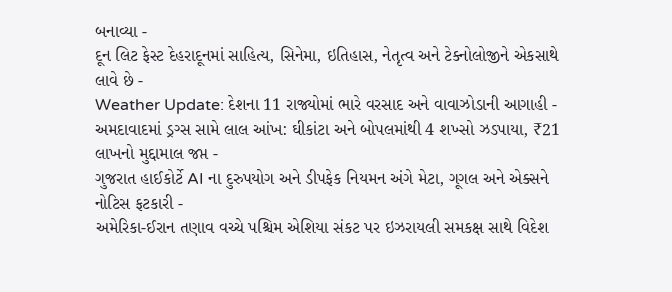બનાવ્યા -
દૂન લિટ ફેસ્ટ દેહરાદૂનમાં સાહિત્ય, સિનેમા, ઇતિહાસ, નેતૃત્વ અને ટેક્નોલોજીને એકસાથે લાવે છે -
Weather Update: દેશના 11 રાજ્યોમાં ભારે વરસાદ અને વાવાઝોડાની આગાહી -
અમદાવાદમાં ડ્રગ્સ સામે લાલ આંખ: ઘીકાંટા અને બોપલમાંથી 4 શખ્સો ઝડપાયા, ₹21 લાખનો મુદ્દામાલ જપ્ત -
ગુજરાત હાઈકોર્ટે AI ના દુરુપયોગ અને ડીપફેક નિયમન અંગે મેટા, ગૂગલ અને એક્સને નોટિસ ફટકારી -
અમેરિકા-ઈરાન તણાવ વચ્ચે પશ્ચિમ એશિયા સંકટ પર ઇઝરાયલી સમકક્ષ સાથે વિદેશ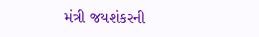મંત્રી જયશંકરની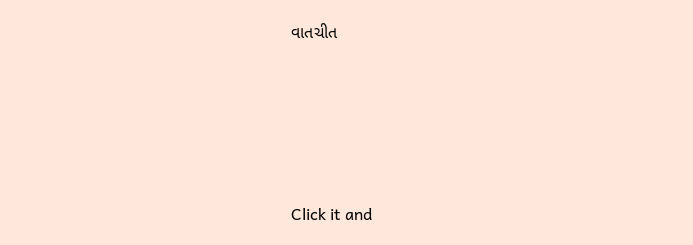વાતચીત





Click it and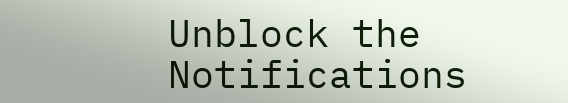Unblock the Notifications